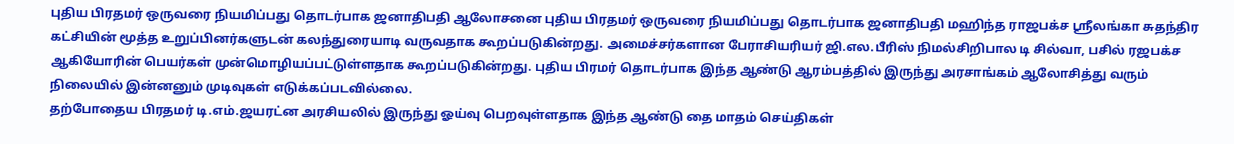புதிய பிரதமர் ஒருவரை நியமிப்பது தொடர்பாக ஜனாதிபதி ஆலோசனை புதிய பிரதமர் ஒருவரை நியமிப்பது தொடர்பாக ஜனாதிபதி மஹிந்த ராஜபக்ச ஸ்ரீலங்கா சுதந்திர கட்சியின் மூத்த உறுப்பினர்களுடன் கலந்துரையாடி வருவதாக கூறப்படுகின்றது. அமைச்சர்களான பேராசியரியர் ஜி.எல.பீரிஸ் நிமல்சிறிபால டி சில்வா, பசில் ரஜபக்ச ஆகியோரின் பெயர்கள் முன்மொழியப்பட்டுள்ளதாக கூறப்படுகின்றது. புதிய பிரமர் தொடர்பாக இந்த ஆண்டு ஆரம்பத்தில் இருந்து அரசாங்கம் ஆலோசித்து வரும் நிலையில் இன்னனும் முடிவுகள் எடுக்கப்படவில்லை.
தற்போதைய பிரதமர் டி.எம்.ஜயரட்ன அரசியலில் இருந்து ஓய்வு பெறவுள்ளதாக இந்த ஆண்டு தை மாதம் செய்திகள்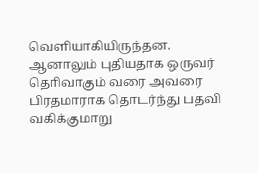வெளியாகியிருந்தன. ஆனாலும் புதியதாக ஒருவர் தொிவாகும் வரை அவரை பிரதமாராக தொடர்ந்து பதவி வகிக்குமாறு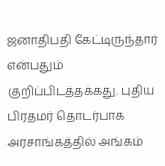ஜனாதிபதி கேட்டிருந்தார் என்பதும் குறிப்பிடத்தக்கது. புதிய பிரதமர் தொடர்பாக அரசாங்கத்தில் அங்கம்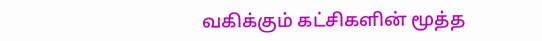வகிக்கும் கட்சிகளின் மூத்த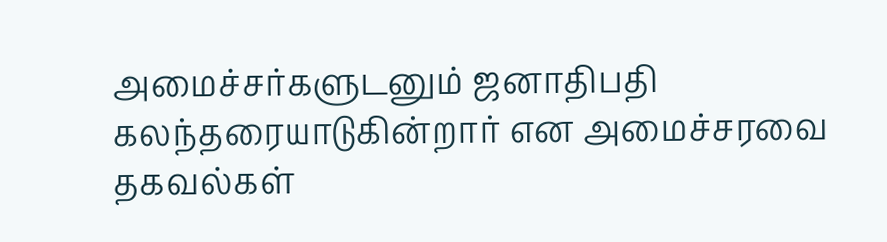அமைச்சர்களுடனும் ஜனாதிபதி கலந்தரையாடுகின்றார் என அமைச்சரவை தகவல்கள்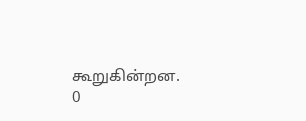கூறுகின்றன.
0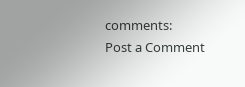comments:
Post a Comment